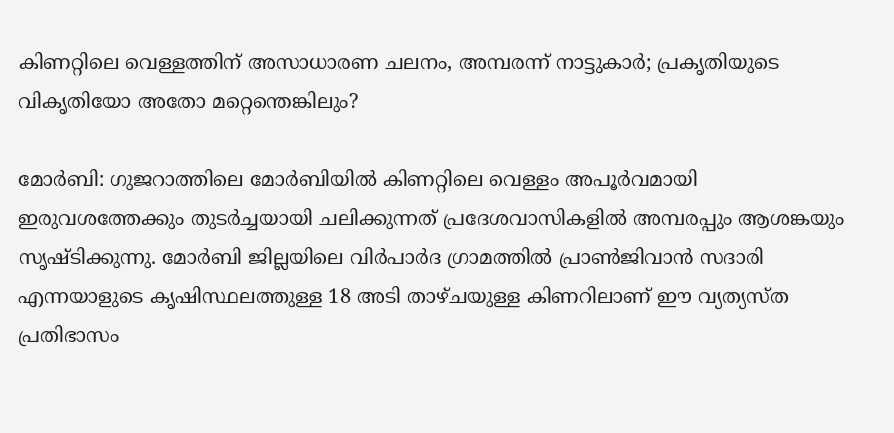കിണറ്റിലെ വെള്ളത്തിന് അസാധാരണ ചലനം, അമ്പരന്ന് നാട്ടുകാർ; പ്രകൃതിയുടെ വികൃതിയോ അതോ മറ്റെന്തെങ്കിലും?

മോർബി: ഗുജറാത്തിലെ മോർബിയിൽ കിണറ്റിലെ വെള്ളം അപൂർവമായി ഇരുവശത്തേക്കും തുടർച്ചയായി ചലിക്കുന്നത് പ്രദേശവാസികളിൽ അമ്പരപ്പും ആശങ്കയും സൃഷ്ടിക്കുന്നു. മോർബി ജില്ലയിലെ വിർപാർദ ഗ്രാമത്തിൽ പ്രാൺജിവാൻ സദാരി എന്നയാളുടെ കൃഷിസ്ഥലത്തുള്ള 18 അടി താഴ്ചയുള്ള കിണറിലാണ് ഈ വ്യത്യസ്ത പ്രതിഭാസം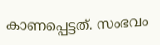കാണപ്പെട്ടത്. സംഭവം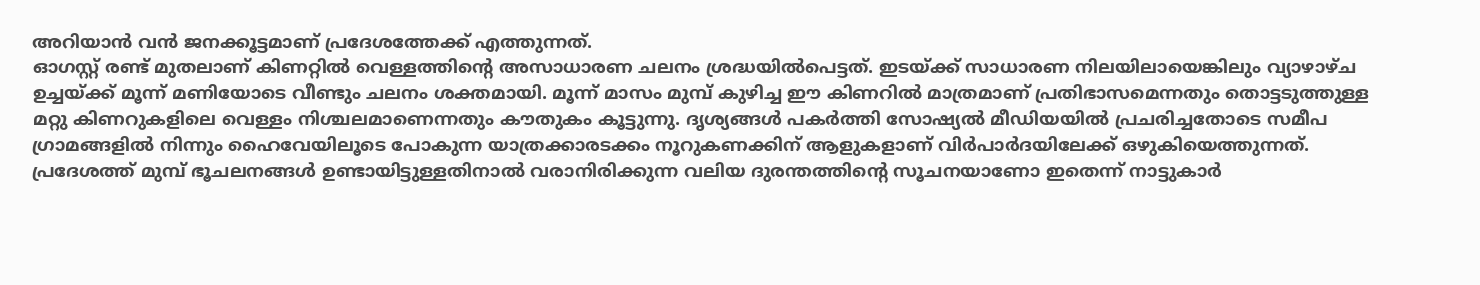അറിയാൻ വൻ ജനക്കൂട്ടമാണ് പ്രദേശത്തേക്ക് എത്തുന്നത്.
ഓഗസ്റ്റ് രണ്ട് മുതലാണ് കിണറ്റിൽ വെള്ളത്തിന്റെ അസാധാരണ ചലനം ശ്രദ്ധയിൽപെട്ടത്. ഇടയ്ക്ക് സാധാരണ നിലയിലായെങ്കിലും വ്യാഴാഴ്ച ഉച്ചയ്ക്ക് മൂന്ന് മണിയോടെ വീണ്ടും ചലനം ശക്തമായി. മൂന്ന് മാസം മുമ്പ് കുഴിച്ച ഈ കിണറിൽ മാത്രമാണ് പ്രതിഭാസമെന്നതും തൊട്ടടുത്തുള്ള മറ്റു കിണറുകളിലെ വെള്ളം നിശ്ചലമാണെന്നതും കൗതുകം കൂട്ടുന്നു. ദൃശ്യങ്ങൾ പകർത്തി സോഷ്യൽ മീഡിയയിൽ പ്രചരിച്ചതോടെ സമീപ ഗ്രാമങ്ങളിൽ നിന്നും ഹൈവേയിലൂടെ പോകുന്ന യാത്രക്കാരടക്കം നൂറുകണക്കിന് ആളുകളാണ് വിർപാർദയിലേക്ക് ഒഴുകിയെത്തുന്നത്.
പ്രദേശത്ത് മുമ്പ് ഭൂചലനങ്ങൾ ഉണ്ടായിട്ടുള്ളതിനാൽ വരാനിരിക്കുന്ന വലിയ ദുരന്തത്തിന്റെ സൂചനയാണോ ഇതെന്ന് നാട്ടുകാർ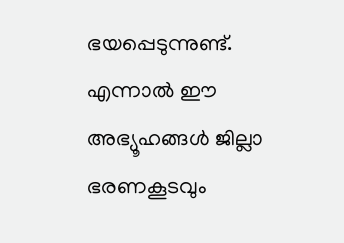ഭയപ്പെടുന്നുണ്ട്. എന്നാൽ ഈ അഭ്യൂഹങ്ങൾ ജില്ലാ ഭരണകൂടവും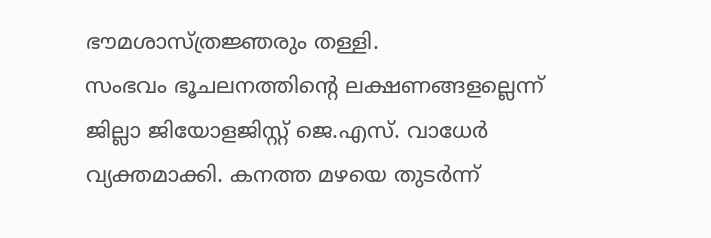ഭൗമശാസ്ത്രജ്ഞരും തള്ളി.
സംഭവം ഭൂചലനത്തിന്റെ ലക്ഷണങ്ങളല്ലെന്ന് ജില്ലാ ജിയോളജിസ്റ്റ് ജെ.എസ്. വാധേർ വ്യക്തമാക്കി. കനത്ത മഴയെ തുടർന്ന്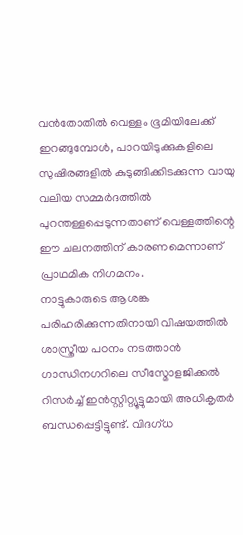വൻതോതിൽ വെള്ളം ഭൂമിയിലേക്ക് ഇറങ്ങുമ്പോൾ, പാറയിടുക്കുകളിലെ സുഷിരങ്ങളിൽ കുടുങ്ങിക്കിടക്കുന്ന വായു വലിയ സമ്മർദത്തിൽ പുറന്തള്ളപ്പെടുന്നതാണ് വെള്ളത്തിന്റെ ഈ ചലനത്തിന് കാരണമെന്നാണ് പ്രാഥമിക നിഗമനം.
നാട്ടുകാരുടെ ആശങ്ക പരിഹരിക്കുന്നതിനായി വിഷയത്തിൽ ശാസ്ത്രീയ പഠനം നടത്താൻ ഗാന്ധിനഗറിലെ സീസ്മോളജിക്കൽ റിസർച്ച് ഇൻസ്റ്റിറ്റ്യൂട്ടുമായി അധികൃതർ ബന്ധപ്പെട്ടിട്ടുണ്ട്. വിദഗ്ധ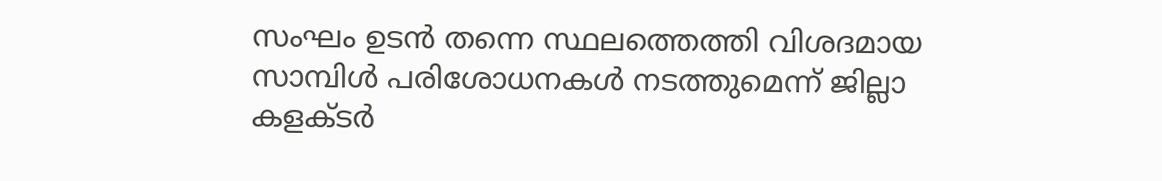സംഘം ഉടൻ തന്നെ സ്ഥലത്തെത്തി വിശദമായ സാമ്പിൾ പരിശോധനകൾ നടത്തുമെന്ന് ജില്ലാ കളക്ടർ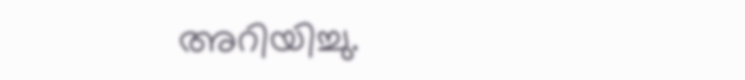അറിയിച്ചു.